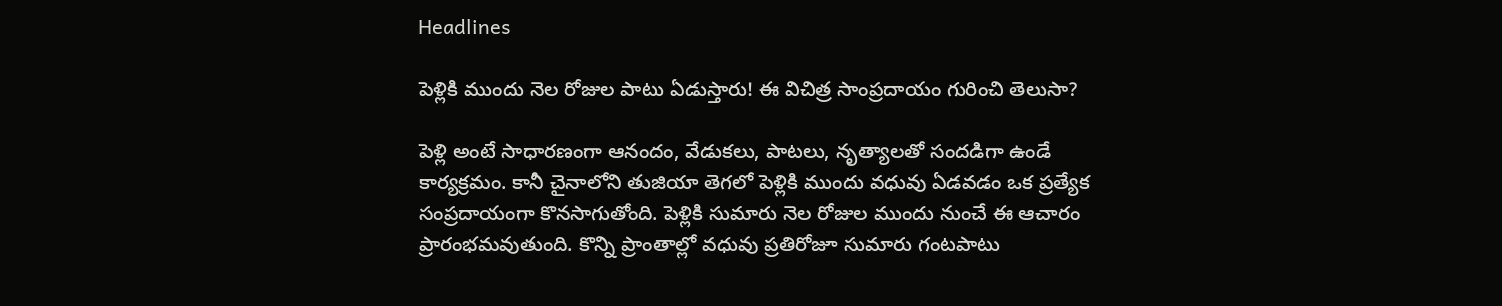Headlines

పెళ్లికి ముందు నెల రోజుల పాటు ఏడుస్తారు! ఈ విచిత్ర సాంప్రదాయం గురించి తెలుసా?

పెళ్లి అంటే సాధారణంగా ఆనందం, వేడుకలు, పాటలు, నృత్యాలతో సందడిగా ఉండే కార్యక్రమం. కానీ చైనాలోని తుజియా తెగలో పెళ్లికి ముందు వధువు ఏడవడం ఒక ప్రత్యేక సంప్రదాయంగా కొనసాగుతోంది. పెళ్లికి సుమారు నెల రోజుల ముందు నుంచే ఈ ఆచారం ప్రారంభమవుతుంది. కొన్ని ప్రాంతాల్లో వధువు ప్రతిరోజూ సుమారు గంటపాటు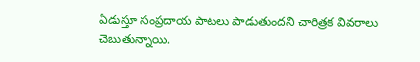ఏడుస్తూ సంప్రదాయ పాటలు పాడుతుందని చారిత్రక వివరాలు చెబుతున్నాయి.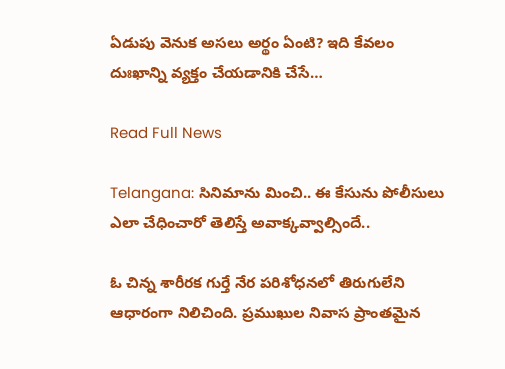ఏడుపు వెనుక అసలు అర్థం ఏంటి? ఇది కేవలం దుఃఖాన్ని వ్యక్తం చేయడానికి చేసే…

Read Full News

Telangana: సినిమాను మించి.. ఈ కేసును పోలీసులు ఎలా చేధించారో తెలిస్తే అవాక్కవ్వాల్సిందే..

ఓ చిన్న శారీరక గుర్తే నేర పరిశోధనలో తిరుగులేని ఆధారంగా నిలిచింది. ప్రముఖుల నివాస ప్రాంతమైన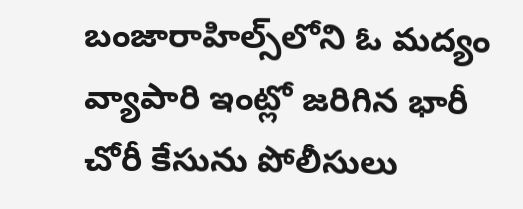బంజారాహిల్స్‌లోని ఓ మద్యం వ్యాపారి ఇంట్లో జరిగిన భారీ చోరీ కేసును పోలీసులు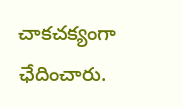చాకచక్యంగా ఛేదించారు.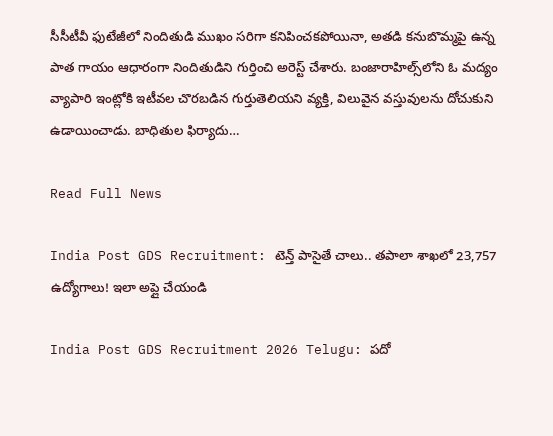సీసీటీవీ ఫుటేజీలో నిందితుడి ముఖం సరిగా కనిపించకపోయినా, అతడి కనుబొమ్మపై ఉన్న పాత గాయం ఆధారంగా నిందితుడిని గుర్తించి అరెస్ట్ చేశారు. బంజారాహిల్స్‌లోని ఓ మద్యం వ్యాపారి ఇంట్లోకి ఇటీవల చొరబడిన గుర్తుతెలియని వ్యక్తి, విలువైన వస్తువులను దోచుకుని ఉడాయించాడు. బాధితుల ఫిర్యాదు…

Read Full News

India Post GDS Recruitment: టెన్త్ పాసైతే చాలు.. తపాలా శాఖలో 23,757 ఉద్యోగాలు! ఇలా అప్లై చేయండి

India Post GDS Recruitment 2026 Telugu: పదో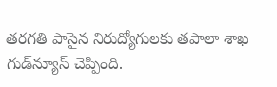తరగతి పాసైన నిరుద్యోగులకు తపాలా శాఖ గుడ్‌న్యూస్ చెప్పింది.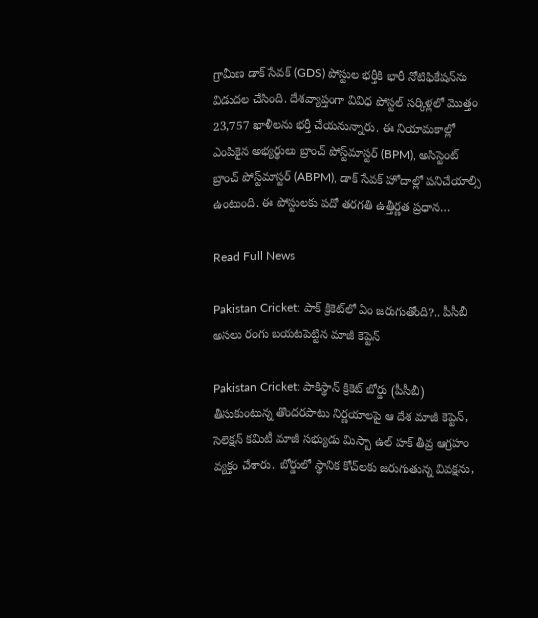గ్రామీణ డాక్ సేవక్ (GDS) పోస్టుల భర్తీకి భారీ నోటిఫికేషన్‌ను విడుదల చేసింది. దేశవ్యాప్తంగా వివిధ పోస్టల్ సర్కిళ్లలో మొత్తం 23,757 ఖాళీలను భర్తీ చేయనున్నారు. ఈ నియామకాల్లో ఎంపికైన అభ్యర్థులు బ్రాంచ్ పోస్ట్‌మాస్టర్ (BPM), అసిస్టెంట్ బ్రాంచ్ పోస్ట్‌మాస్టర్ (ABPM), డాక్ సేవక్ హోదాల్లో పనిచేయాల్సి ఉంటుంది. ఈ పోస్టులకు పదో తరగతి ఉత్తీర్ణత ప్రధాన…

Read Full News

Pakistan Cricket: పాక్ క్రికెట్‌లో ఏం జరుగుతోంది?.. పీసీబీ అసలు రంగు బయటపెట్టిన మాజీ కెప్టెన్

Pakistan Cricket: పాకిస్థాన్ క్రికెట్ బోర్డు (పీసీబీ) తీసుకుంటున్న తొందరపాటు నిర్ణయాలపై ఆ దేశ మాజీ కెప్టెన్, సెలెక్షన్ కమిటీ మాజీ సభ్యుడు మిస్బా ఉల్ హక్ తీవ్ర ఆగ్రహం వ్యక్తం చేశారు. బోర్డులో స్థానిక కోచ్‌లకు జరుగుతున్న వివక్షను,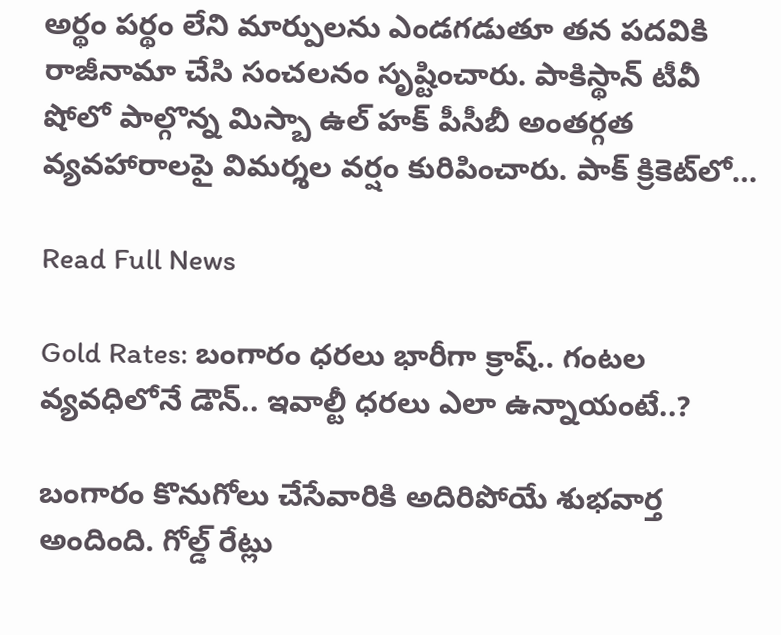అర్థం పర్థం లేని మార్పులను ఎండగడుతూ తన పదవికి రాజీనామా చేసి సంచలనం సృష్టించారు. పాకిస్థాన్ టీవీ షోలో పాల్గొన్న మిస్బా ఉల్ హక్ పీసీబీ అంతర్గత వ్యవహారాలపై విమర్శల వర్షం కురిపించారు. పాక్ క్రికెట్‌లో…

Read Full News

Gold Rates: బంగారం ధరలు భారీగా క్రాష్.. గంటల వ్యవధిలోనే డౌన్.. ఇవాల్టీ ధరలు ఎలా ఉన్నాయంటే..?

బంగారం కొనుగోలు చేసేవారికి అదిరిపోయే శుభవార్త అందింది. గోల్డ్ రేట్లు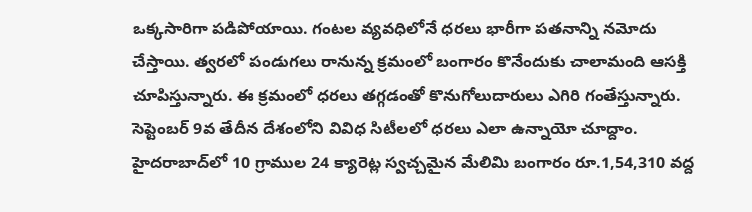ఒక్కసారిగా పడిపోయాయి. గంటల వ్యవధిలోనే ధరలు భారీగా పతనాన్ని నమోదు చేస్తాయి. త్వరలో పండుగలు రానున్న క్రమంలో బంగారం కొనేందుకు చాలామంది ఆసక్తి చూపిస్తున్నారు. ఈ క్రమంలో ధరలు తగ్గడంతో కొనుగోలుదారులు ఎగిరి గంతేస్తున్నారు. సెప్టెంబర్ 9వ తేదీన దేశంలోని వివిధ సిటీలలో ధరలు ఎలా ఉన్నాయో చూద్దాం. హైదరాబాద్‌లో 10 గ్రాముల 24 క్యారెట్ల స్వచ్చమైన మేలిమి బంగారం రూ.1,54,310 వద్ద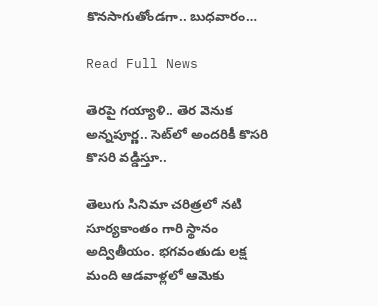కొనసాగుతోండగా.. బుధవారం…

Read Full News

తెరపై గయ్యాళి.. తెర వెనుక అన్నపూర్ణ.. సెట్‌లో అందరికీ కొసరి కొసరి వడ్డిస్తూ..

తెలుగు సినిమా చరిత్రలో నటి సూర్యకాంతం గారి స్థానం అద్వితీయం. భగవంతుడు లక్ష మంది ఆడవాళ్లలో ఆమెకు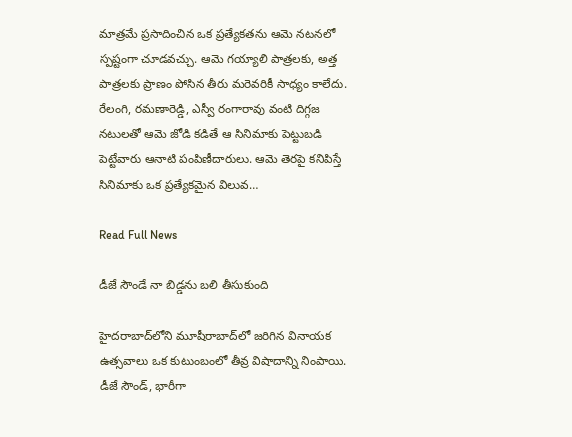మాత్రమే ప్రసాదించిన ఒక ప్రత్యేకతను ఆమె నటనలో స్పష్టంగా చూడవచ్చు. ఆమె గయ్యాలి పాత్రలకు, అత్త పాత్రలకు ప్రాణం పోసిన తీరు మరెవరికీ సాధ్యం కాలేదు. రేలంగి, రమణారెడ్డి, ఎస్వీ రంగారావు వంటి దిగ్గజ నటులతో ఆమె జోడి కడితే ఆ సినిమాకు పెట్టుబడి పెట్టేవారు ఆనాటి పంపిణీదారులు. ఆమె తెరపై కనిపిస్తే సినిమాకు ఒక ప్రత్యేకమైన విలువ…

Read Full News

డీజే సౌండే నా బిడ్డను బలి తీసుకుంది

హైదరాబాద్‌లోని మూషీరాబాద్‌లో జరిగిన వినాయక ఉత్సవాలు ఒక కుటుంబంలో తీవ్ర విషాదాన్ని నింపాయి. డీజే సౌండ్, భారీగా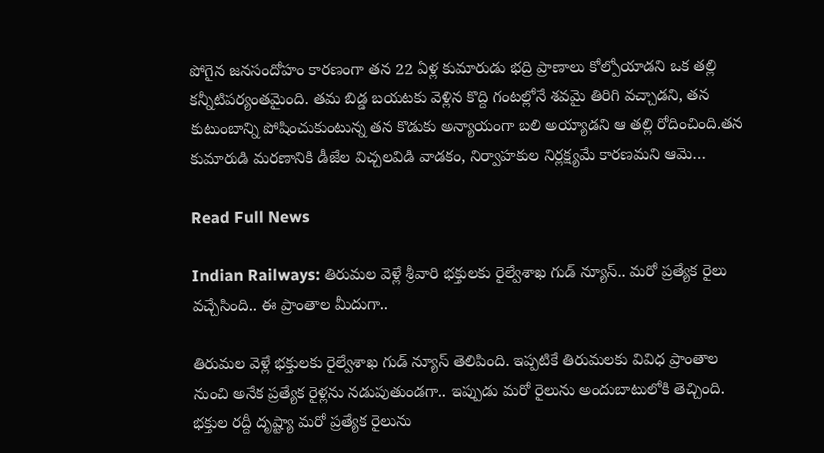పోగైన జనసందోహం కారణంగా తన 22 ఏళ్ల కుమారుడు భద్రి ప్రాణాలు కోల్పోయాడని ఒక తల్లి కన్నీటిపర్యంతమైంది. తమ బిడ్డ బయటకు వెళ్లిన కొద్ది గంటల్లోనే శవమై తిరిగి వచ్చాడని, తన కుటుంబాన్ని పోషించుకుంటున్న తన కొడుకు అన్యాయంగా బలి అయ్యాడని ఆ తల్లి రోదించింది.తన కుమారుడి మరణానికి డీజేల విచ్చలవిడి వాడకం, నిర్వాహకుల నిర్లక్ష్యమే కారణమని ఆమె…

Read Full News

Indian Railways: తిరుమల వెళ్లే శ్రీవారి భక్తులకు రైల్వేశాఖ గుడ్ న్యూస్.. మరో ప్రత్యేక రైలు వచ్చేసింది.. ఈ ప్రాంతాల మీదుగా..

తిరుమల వెళ్లే భక్తులకు రైల్వేశాఖ గుడ్ న్యూస్ తెలిపింది. ఇప్పటికే తిరుమలకు వివిధ ప్రాంతాల నుంచి అనేక ప్రత్యేక రైళ్లను నడుపుతుండగా.. ఇప్పుడు మరో రైలును అందుబాటులోకి తెచ్చింది. భక్తుల రద్దీ దృష్ట్యా మరో ప్రత్యేక రైలును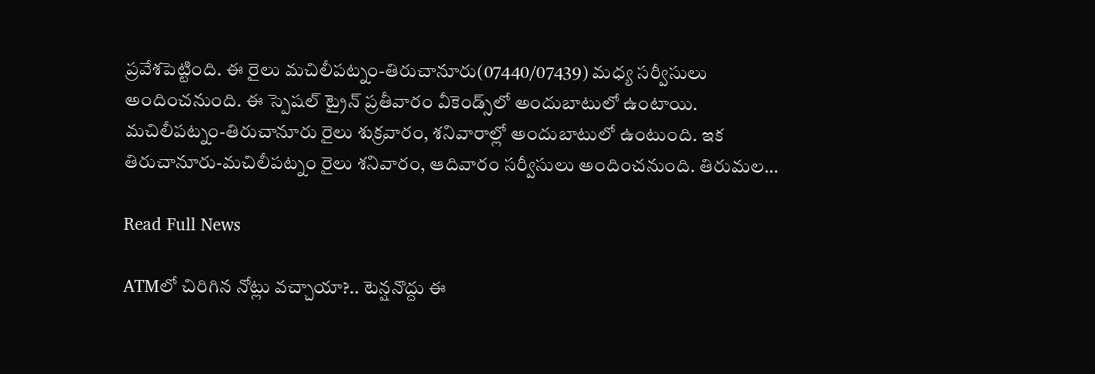ప్రవేశపెట్టింది. ఈ రైలు మచిలీపట్నం-తిరుచానూరు(07440/07439) మధ్య సర్వీసులు అందించనుంది. ఈ స్పెషల్ ట్రైన్ ప్రతీవారం వీకెండ్స్‌లో అందుబాటులో ఉంటాయి. మచిలీపట్నం-తిరుచానూరు రైలు శుక్రవారం, శనివారాల్లో అందుబాటులో ఉంటుంది. ఇక తిరుచానూరు-మచిలీపట్నం రైలు శనివారం, ఆదివారం సర్వీసులు అందించనుంది. తిరుమల…

Read Full News

ATMలో చిరిగిన నోట్లు వచ్చాయా?.. టెన్షనొద్దు ఈ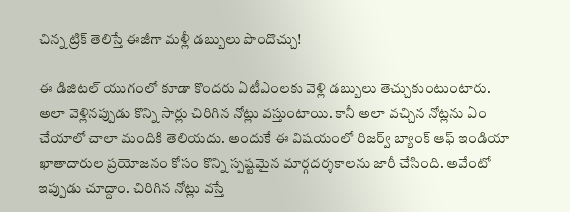చిన్న ట్రిక్ తెలిస్తే ఈజీగా మళ్లీ డబ్బులు పొందొచ్చు!

ఈ డిజిటల్ యుగంలో కూడా కొందరు ఏటీఎంలకు వెళ్లి డబ్బులు తెచ్చుకుంటుంటారు. అలా వెళ్లినప్పుడు కొన్ని సార్లు చిరిగిన నోట్లు వస్తుంటాయి. కానీ అలా వచ్చిన నోట్లను ఏం చేయాలో చాలా మందికి తెలియదు. అందుకే ఈ విషయంలో రిజర్వ్ బ్యాంక్ ఆఫ్ ఇండియా ఖాతాదారుల ప్రయోజనం కోసం కొన్ని స్పష్టమైన మార్గదర్శకాలను జారీ చేసింది. అవేంటో ఇప్పుడు చూద్దాం. చిరిగిన నోట్లు వస్తే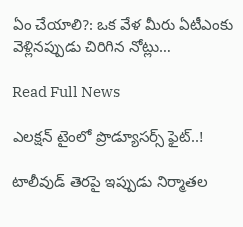ఏం చేయాలి?: ఒక వేళ మీరు ఏటీఎంకు వెళ్లినప్పుడు చిరిగిన నోట్లు…

Read Full News

ఎలక్షన్ టైంలో ప్రొడ్యూసర్స్ ఫైట్..!

టాలీవుడ్ తెరపై ఇప్పుడు నిర్మాతల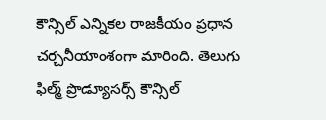కౌన్సిల్ ఎన్నికల రాజకీయం ప్రధాన చర్చనీయాంశంగా మారింది. తెలుగు ఫిల్మ్ ప్రొడ్యూసర్స్ కౌన్సిల్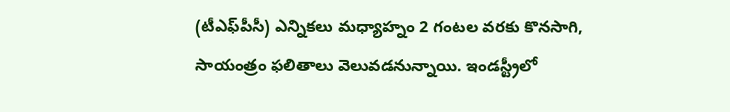(టీఎఫ్‌పీసీ) ఎన్నికలు మధ్యాహ్నం 2 గంటల వరకు కొనసాగి, సాయంత్రం ఫలితాలు వెలువడనున్నాయి. ఇండస్ట్రీలో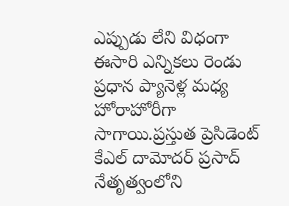ఎప్పుడు లేని విధంగా ఈసారి ఎన్నికలు రెండు ప్రధాన ప్యానెళ్ల మధ్య హోరాహోరీగా సాగాయి.ప్రస్తుత ప్రెసిడెంట్ కేఎల్ దామోదర్ ప్రసాద్ నేతృత్వంలోని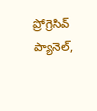ప్రోగ్రెసివ్ ప్యానెల్,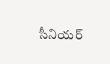సీనియర్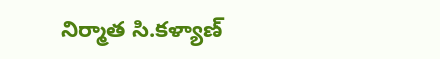నిర్మాత సి.కళ్యాణ్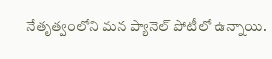నేతృత్వంలోని మన ప్యానెల్ పోటీలో ఉన్నాయి.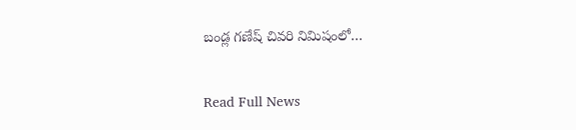బండ్ల గణేష్ చివరి నిమిషంలో…

Read Full News